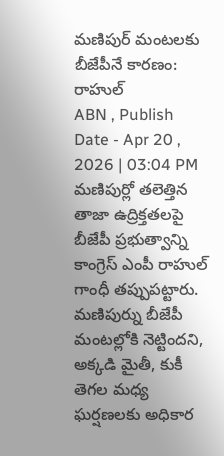మణిపుర్ మంటలకు బీజేపీనే కారణం: రాహుల్
ABN , Publish Date - Apr 20 , 2026 | 03:04 PM
మణిపుర్లో తలెత్తిన తాజా ఉద్రిక్తతలపై బీజేపీ ప్రభుత్వాన్ని కాంగ్రెస్ ఎంపీ రాహుల్ గాంధీ తప్పుపట్టారు. మణిపుర్ను బీజేపీ మంటల్లోకి నెట్టిందని, అక్కడి మైతీ, కుకీ తెగల మధ్య ఘర్షణలకు అధికార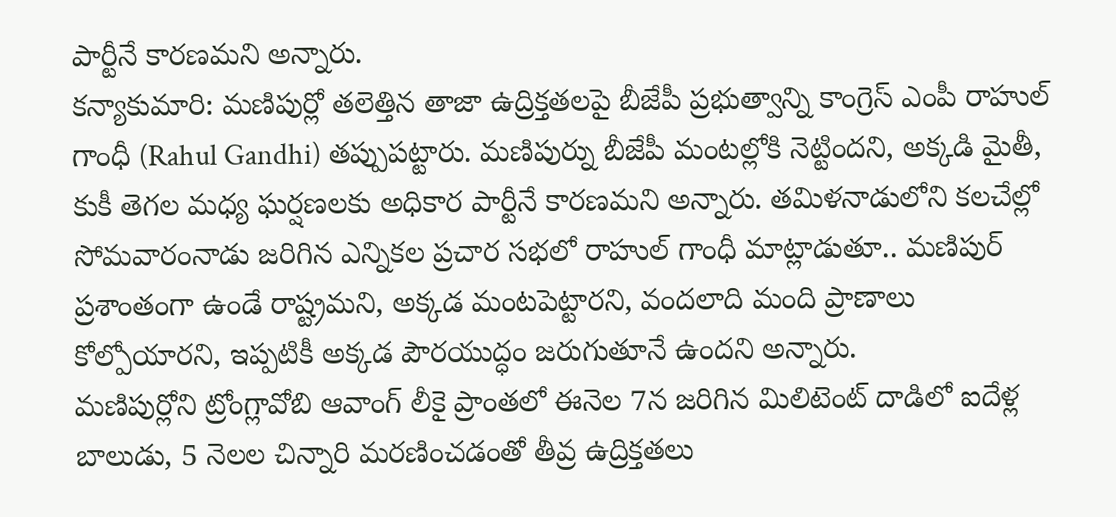పార్టీనే కారణమని అన్నారు.
కన్యాకుమారి: మణిపుర్లో తలెత్తిన తాజా ఉద్రిక్తతలపై బీజేపీ ప్రభుత్వాన్ని కాంగ్రెస్ ఎంపీ రాహుల్ గాంధీ (Rahul Gandhi) తప్పుపట్టారు. మణిపుర్ను బీజేపీ మంటల్లోకి నెట్టిందని, అక్కడి మైతీ, కుకీ తెగల మధ్య ఘర్షణలకు అధికార పార్టీనే కారణమని అన్నారు. తమిళనాడులోని కలచేల్లో సోమవారంనాడు జరిగిన ఎన్నికల ప్రచార సభలో రాహుల్ గాంధీ మాట్లాడుతూ.. మణిపుర్ ప్రశాంతంగా ఉండే రాష్ట్రమని, అక్కడ మంటపెట్టారని, వందలాది మంది ప్రాణాలు కోల్పోయారని, ఇప్పటికీ అక్కడ పౌరయుద్ధం జరుగుతూనే ఉందని అన్నారు.
మణిపుర్లోని ట్రోంగ్లావోబి ఆవాంగ్ లీకై ప్రాంతలో ఈనెల 7న జరిగిన మిలిటెంట్ దాడిలో ఐదేళ్ల బాలుడు, 5 నెలల చిన్నారి మరణించడంతో తీవ్ర ఉద్రిక్తతలు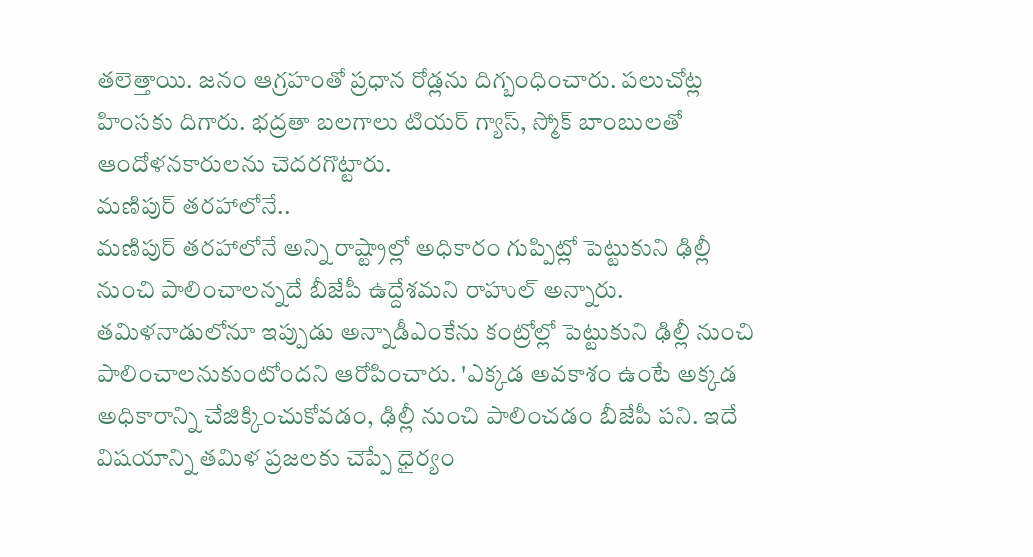తలెత్తాయి. జనం ఆగ్రహంతో ప్రధాన రోడ్లను దిగ్బంధించారు. పలుచోట్ల హింసకు దిగారు. భద్రతా బలగాలు టియర్ గ్యాస్, స్మోక్ బాంబులతో ఆందోళనకారులను చెదరగొట్టారు.
మణిపుర్ తరహాలోనే..
మణిపుర్ తరహాలోనే అన్ని రాష్ట్రాల్లో అధికారం గుప్పిట్లో పెట్టుకుని ఢిల్లీ నుంచి పాలించాలన్నదే బీజేపీ ఉద్దేశమని రాహుల్ అన్నారు. తమిళనాడులోనూ ఇప్పుడు అన్నాడీఎంకేను కంట్రోల్లో పెట్టుకుని ఢిల్లీ నుంచి పాలించాలనుకుంటోందని ఆరోపించారు. 'ఎక్కడ అవకాశం ఉంటే అక్కడ అధికారాన్ని చేజిక్కించుకోవడం, ఢిల్లీ నుంచి పాలించడం బీజేపీ పని. ఇదే విషయాన్ని తమిళ ప్రజలకు చెప్పే ధైర్యం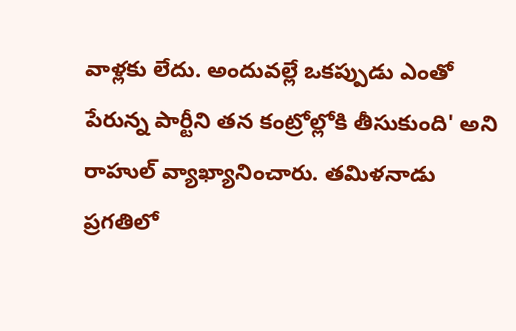వాళ్లకు లేదు. అందువల్లే ఒకప్పుడు ఎంతో పేరున్న పార్టీని తన కంట్రోల్లోకి తీసుకుంది' అని రాహుల్ వ్యాఖ్యానించారు. తమిళనాడు ప్రగతిలో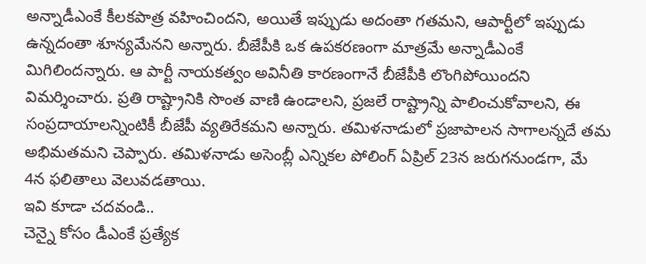అన్నాడీఎంకే కీలకపాత్ర వహించిందని, అయితే ఇప్పుడు అదంతా గతమని, ఆపార్టీలో ఇప్పుడు ఉన్నదంతా శూన్యమేనని అన్నారు. బీజేపీకి ఒక ఉపకరణంగా మాత్రమే అన్నాడీఎంకే మిగిలిందన్నారు. ఆ పార్టీ నాయకత్వం అవినీతి కారణంగానే బీజేపీకి లొంగిపోయిందని విమర్శించారు. ప్రతి రాష్ట్రానికి సొంత వాణి ఉండాలని, ప్రజలే రాష్ట్రాన్ని పాలించుకోవాలని, ఈ సంప్రదాయాలన్నింటికీ బీజేపీ వ్యతిరేకమని అన్నారు. తమిళనాడులో ప్రజాపాలన సాగాలన్నదే తమ అభిమతమని చెప్పారు. తమిళనాడు అసెంబ్లీ ఎన్నికల పోలింగ్ ఏప్రిల్ 23న జరుగనుండగా, మే 4న ఫలితాలు వెలువడతాయి.
ఇవి కూడా చదవండి..
చెన్నై కోసం డీఎంకే ప్రత్యేక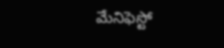మేనిఫెస్టో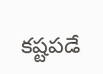కష్టపడే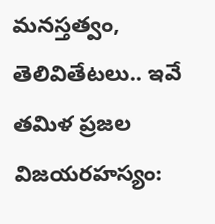మనస్తత్వం, తెలివితేటలు.. ఇవే తమిళ ప్రజల విజయరహస్యం: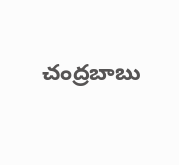చంద్రబాబు